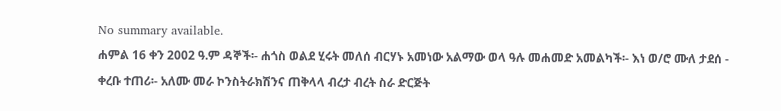No summary available.
ሐምል 16 ቀን 2002 ዓ.ም ዳኞች፡- ሐጎስ ወልደ ሂሩት መለሰ ብርሃኑ አመነው አልማው ወላ ዓሉ መሐመድ አመልካች፡- እነ ወ/ሮ ሙለ ታደሰ - ቀረቡ ተጠሪ፡- አለሙ መራ ኮንስትራክሽንና ጠቅላላ ብረታ ብረት ስራ ድርጅት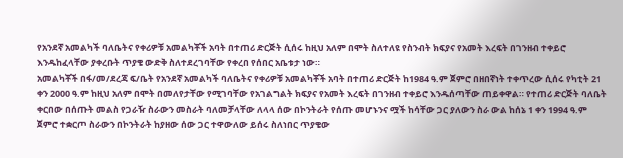የአንደኛ አመልካች ባለቤትና የቀሪዎቹ አመልካቾች አባት በተጠሪ ድርጅት ሲሰሩ ከዚህ አለም በሞት ስለተለዩ የስንብት ክፍያና የአመት እረፍት በገንዘብ ተቀይሮ እንዱከፈላቸው ያቀረቡት ጥያቄ ውድቅ ስለተደረገባቸው የቀረበ የሰበር አቤቱታ ነው።
አመልካቾች በፋ/መ/ደረጃ ፍ/ቤት የአንደኛ አመልካች ባለቤትና የቀሪዎቹ አመልካቾች አባት በተጠሪ ድርጅት ከ1984 ዓ.ም ጀምሮ በዘበኛነት ተቀጥረው ሲሰሩ የካቲት 21 ቀን 2000 ዓ.ም ከዚህ አለም በሞት በመለየታቸው የሚገባቸው የአገልግልት ክፍያና የአመት እረፍት በገንዘብ ተቀይሮ እንዱሰጣቸው ጠይቀዋል። የተጠሪ ድርጅት ባለቤት ቀርበው በሰጡት መልስ የጋራዥ ስራውን መስራት ባለመቻላቸው ለላላ ሰው በኮንትራት የሰጡ መሆኑንና ሟች ከሳቸው ጋር ያለውን ስራ ውል ከሰኔ 1 ቀን 1994 ዓ.ም ጀምሮ ተቋርጦ ስራውን በኮንትራት ከያዘው ሰው ጋር ተዋውለው ይሰሩ ስለነበር ጥያቄው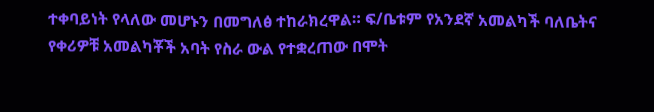ተቀባይነት የላለው መሆኑን በመግለፅ ተከራክረዋል። ፍ/ቤቱም የአንደኛ አመልካች ባለቤትና የቀሪዎቹ አመልካቾች አባት የስራ ውል የተቋረጠው በሞት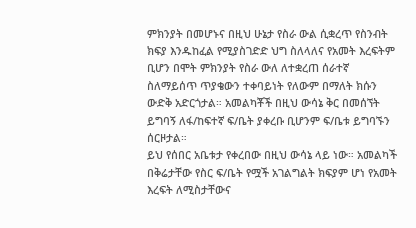ምክንያት በመሆኑና በዚህ ሁኔታ የስራ ውል ሲቋረጥ የስንብት ክፍያ እንዱከፈል የሚያስገድድ ህግ ስለላለና የአመት እረፍትም ቢሆን በሞት ምክንያት የስራ ውለ ለተቋረጠ ሰራተኛ ስለማይሰጥ ጥያቄውን ተቀባይነት የለውም በማለት ክሱን ውድቅ አድርጎታል። አመልካቾች በዚህ ውሳኔ ቅር በመሰኘት ይግባኝ ለፋ/ከፍተኛ ፍ/ቤት ያቀረቡ ቢሆንም ፍ/ቤቱ ይግባኙን ሰርዞታል።
ይህ የሰበር አቤቱታ የቀረበው በዚህ ውሳኔ ላይ ነው። አመልካች በቅሬታቸው የስር ፍ/ቤት የሟች አገልግልት ክፍያም ሆነ የአመት እረፍት ለሚስታቸውና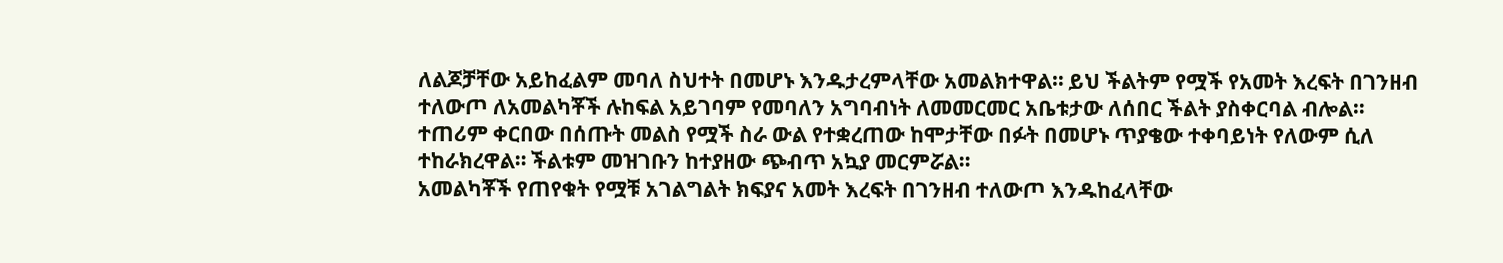ለልጆቻቸው አይከፈልም መባለ ስህተት በመሆኑ እንዱታረምላቸው አመልክተዋል። ይህ ችልትም የሟች የአመት እረፍት በገንዘብ ተለውጦ ለአመልካቾች ሉከፍል አይገባም የመባለን አግባብነት ለመመርመር አቤቱታው ለሰበር ችልት ያስቀርባል ብሎል። ተጠሪም ቀርበው በሰጡት መልስ የሟች ስራ ውል የተቋረጠው ከሞታቸው በፉት በመሆኑ ጥያቄው ተቀባይነት የለውም ሲለ ተከራክረዋል። ችልቱም መዝገቡን ከተያዘው ጭብጥ አኳያ መርምሯል።
አመልካቾች የጠየቁት የሟቹ አገልግልት ክፍያና አመት እረፍት በገንዘብ ተለውጦ እንዱከፈላቸው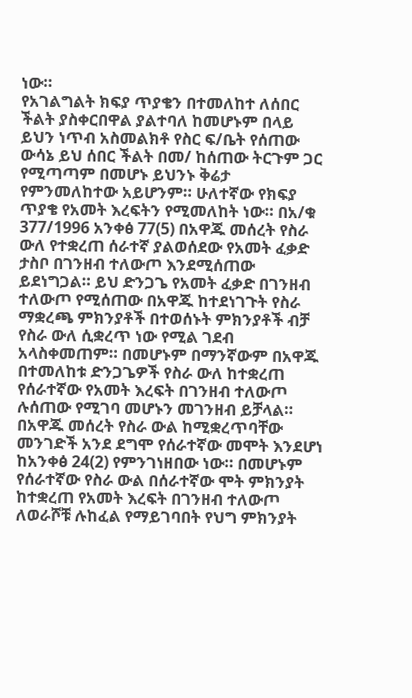ነው።
የአገልግልት ክፍያ ጥያቄን በተመለከተ ለሰበር ችልት ያስቀርበዋል ያልተባለ ከመሆኑም በላይ ይህን ነጥብ አስመልክቶ የስር ፍ/ቤት የሰጠው ውሳኔ ይህ ሰበር ችልት በመ/ ከሰጠው ትርጉም ጋር የሚጣጣም በመሆኑ ይህንኑ ቅሬታ የምንመለከተው አይሆንም። ሁለተኛው የክፍያ ጥያቄ የአመት እረፍትን የሚመለከት ነው። በአ/ቁ 377/1996 አንቀፅ 77(5) በአዋጁ መሰረት የስራ ውለ የተቋረጠ ሰራተኛ ያልወሰደው የአመት ፈቃድ ታስቦ በገንዘብ ተለውጦ እንደሚሰጠው ይደነግጋል። ይህ ድንጋጌ የአመት ፈቃድ በገንዘብ ተለውጦ የሚሰጠው በአዋጁ ከተደነገጉት የስራ ማቋረጫ ምክንያቶች በተወሰኑት ምክንያቶች ብቻ የስራ ውለ ሲቋረጥ ነው የሚል ገደብ አላስቀመጠም። በመሆኑም በማንኛውም በአዋጁ በተመለከቱ ድንጋጌዎች የስራ ውለ ከተቋረጠ የሰራተኛው የአመት እረፍት በገንዘብ ተለውጦ ሉሰጠው የሚገባ መሆኑን መገንዘብ ይቻላል። በአዋጁ መሰረት የስራ ውል ከሚቋረጥባቸው መንገድች አንደ ደግሞ የሰራተኛው መሞት እንደሆነ ከአንቀፅ 24(2) የምንገነዘበው ነው። በመሆኑም የሰራተኛው የስራ ውል በሰራተኛው ሞት ምክንያት ከተቋረጠ የአመት እረፍት በገንዘብ ተለውጦ ለወራሾቹ ሉከፈል የማይገባበት የህግ ምክንያት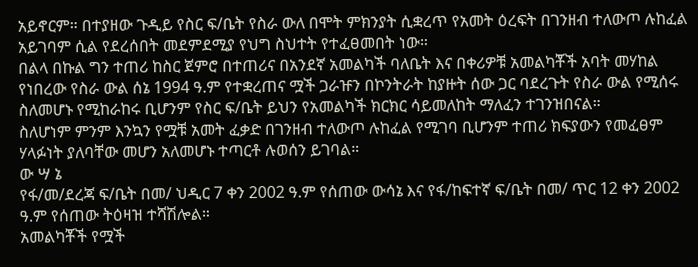አይኖርም። በተያዘው ጉዲይ የስር ፍ/ቤት የስራ ውለ በሞት ምክንያት ሲቋረጥ የአመት ዕረፍት በገንዘብ ተለውጦ ሉከፈል አይገባም ሲል የደረሰበት መደምደሚያ የህግ ስህተት የተፈፀመበት ነው።
በልላ በኩል ግን ተጠሪ ከስር ጀምሮ በተጠሪና በአንደኛ አመልካች ባለቤት እና በቀሪዎቹ አመልካቾች አባት መሃከል የነበረው የስራ ውል ሰኔ 1994 ዓ.ም የተቋረጠና ሟች ጋራዡን በኮንትራት ከያዙት ሰው ጋር ባደረጉት የስራ ውል የሚሰሩ ስለመሆኑ የሚከራከሩ ቢሆንም የስር ፍ/ቤት ይህን የአመልካች ክርክር ሳይመለከት ማለፈን ተገንዝበናል።
ስለሆነም ምንም እንኳን የሟቹ አመት ፈቃድ በገንዘብ ተለውጦ ሉከፈል የሚገባ ቢሆንም ተጠሪ ክፍያውን የመፈፀም ሃላፉነት ያለባቸው መሆን አለመሆኑ ተጣርቶ ሉወሰን ይገባል።
ው ሣ ኔ
የፋ/መ/ደረጃ ፍ/ቤት በመ/ ህዲር 7 ቀን 2002 ዓ.ም የሰጠው ውሳኔ እና የፋ/ከፍተኛ ፍ/ቤት በመ/ ጥር 12 ቀን 2002 ዓ.ም የሰጠው ትዕዛዝ ተሻሽሎል።
አመልካቾች የሟች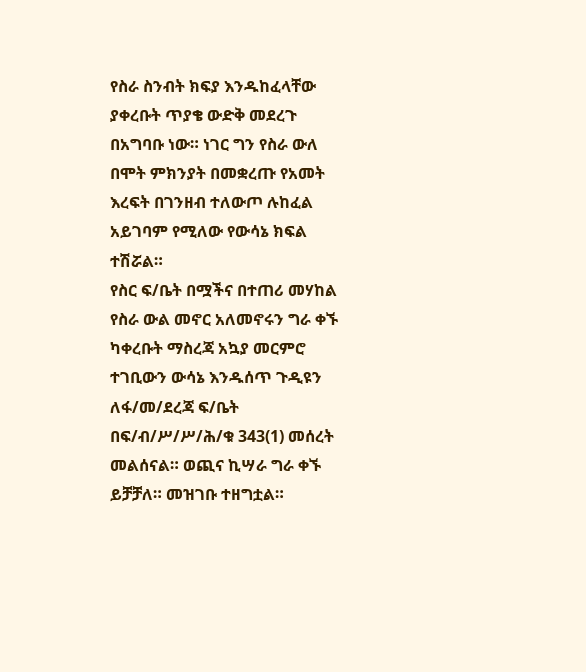የስራ ስንብት ክፍያ እንዱከፈላቸው ያቀረቡት ጥያቄ ውድቅ መደረጉ በአግባቡ ነው። ነገር ግን የስራ ውለ በሞት ምክንያት በመቋረጡ የአመት እረፍት በገንዘብ ተለውጦ ሉከፈል አይገባም የሚለው የውሳኔ ክፍል ተሽሯል።
የስር ፍ/ቤት በሟችና በተጠሪ መሃከል የስራ ውል መኖር አለመኖሩን ግራ ቀኙ ካቀረቡት ማስረጃ አኳያ መርምሮ ተገቢውን ውሳኔ እንዱሰጥ ጉዲዩን ለፋ/መ/ደረጃ ፍ/ቤት በፍ/ብ/ሥ/ሥ/ሕ/ቁ 343(1) መሰረት መልሰናል። ወጪና ኪሣራ ግራ ቀኙ ይቻቻለ። መዝገቡ ተዘግቷል።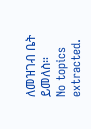ለመዝገብ ቤት ይመለስ።
No topics extracted.